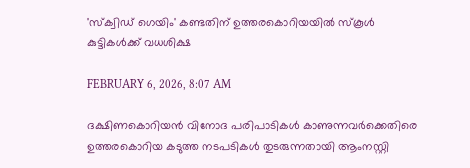'സ്‌ക്വിഡ് ഗെയിം' കണ്ടതിന് ഉത്തരകൊറിയയിൽ സ്‌കൂൾ കുട്ടികൾക്ക് വധശിക്ഷ

FEBRUARY 6, 2026, 8:07 AM

ദക്ഷിണകൊറിയൻ വിനോദ പരിപാടികൾ കാണുന്നവർക്കെതിരെ ഉത്തരകൊറിയ കടുത്ത നടപടികൾ തുടരുന്നതായി ആംനസ്റ്റി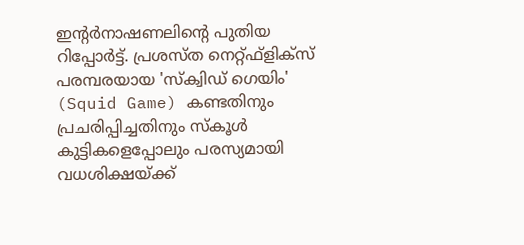ഇന്റർനാഷണലിന്റെ പുതിയ റിപ്പോർട്ട്. പ്രശസ്ത നെറ്റ്ഫ്‌ളിക്‌സ് പരമ്പരയായ 'സ്‌ക്വിഡ് ഗെയിം' (Squid Game) കണ്ടതിനും പ്രചരിപ്പിച്ചതിനും സ്‌കൂൾ കുട്ടികളെപ്പോലും പരസ്യമായി വധശിക്ഷയ്ക്ക്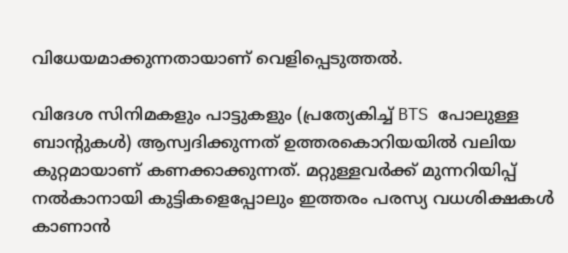വിധേയമാക്കുന്നതായാണ് വെളിപ്പെടുത്തൽ.

വിദേശ സിനിമകളും പാട്ടുകളും (പ്രത്യേകിച്ച് BTS പോലുള്ള ബാന്റുകൾ) ആസ്വദിക്കുന്നത് ഉത്തരകൊറിയയിൽ വലിയ കുറ്റമായാണ് കണക്കാക്കുന്നത്. മറ്റുള്ളവർക്ക് മുന്നറിയിപ്പ് നൽകാനായി കുട്ടികളെപ്പോലും ഇത്തരം പരസ്യ വധശിക്ഷകൾ കാണാൻ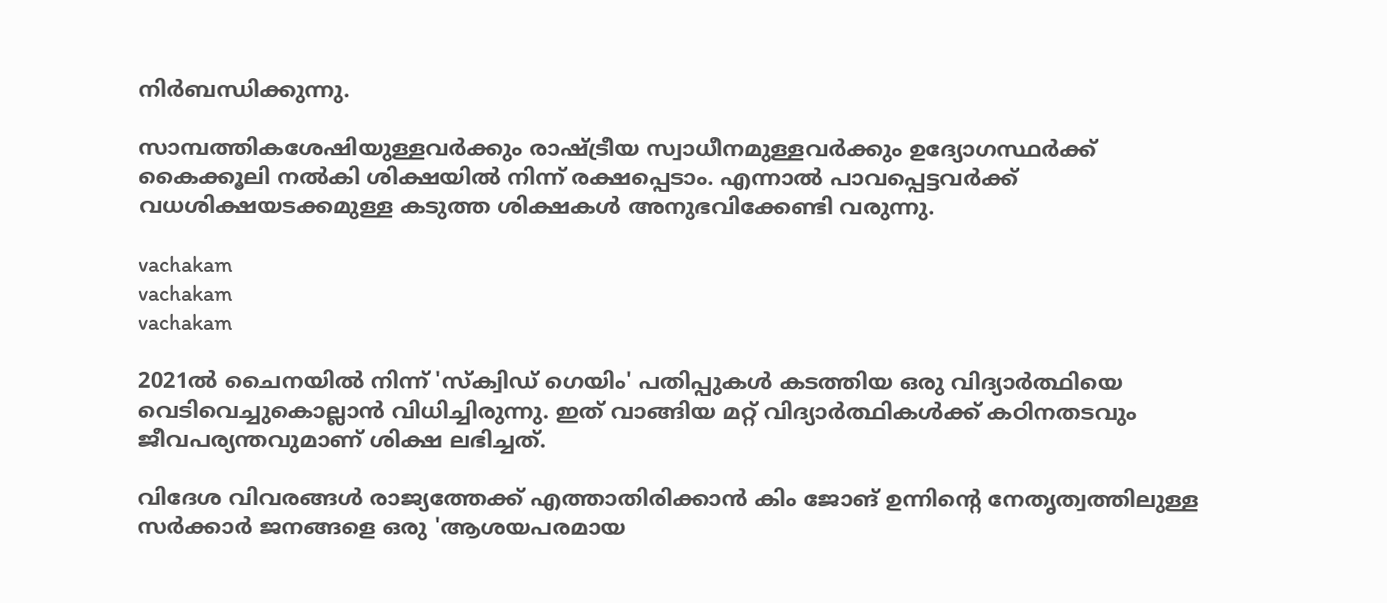നിർബന്ധിക്കുന്നു.

സാമ്പത്തികശേഷിയുള്ളവർക്കും രാഷ്ട്രീയ സ്വാധീനമുള്ളവർക്കും ഉദ്യോഗസ്ഥർക്ക് കൈക്കൂലി നൽകി ശിക്ഷയിൽ നിന്ന് രക്ഷപ്പെടാം. എന്നാൽ പാവപ്പെട്ടവർക്ക് വധശിക്ഷയടക്കമുള്ള കടുത്ത ശിക്ഷകൾ അനുഭവിക്കേണ്ടി വരുന്നു.

vachakam
vachakam
vachakam

2021ൽ ചൈനയിൽ നിന്ന് 'സ്‌ക്വിഡ് ഗെയിം' പതിപ്പുകൾ കടത്തിയ ഒരു വിദ്യാർത്ഥിയെ വെടിവെച്ചുകൊല്ലാൻ വിധിച്ചിരുന്നു. ഇത് വാങ്ങിയ മറ്റ് വിദ്യാർത്ഥികൾക്ക് കഠിനതടവും ജീവപര്യന്തവുമാണ് ശിക്ഷ ലഭിച്ചത്.

വിദേശ വിവരങ്ങൾ രാജ്യത്തേക്ക് എത്താതിരിക്കാൻ കിം ജോങ് ഉന്നിന്റെ നേതൃത്വത്തിലുള്ള സർക്കാർ ജനങ്ങളെ ഒരു 'ആശയപരമായ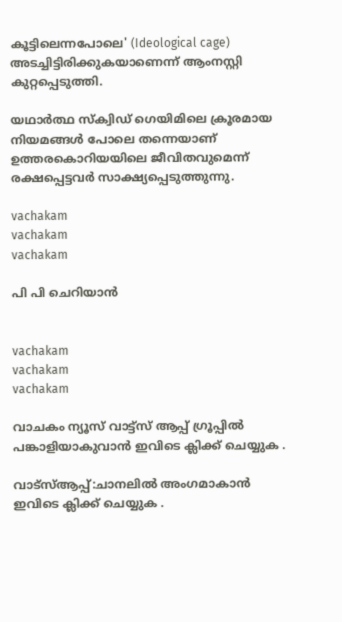കൂട്ടിലെന്നപോലെ' (Ideological cage) അടച്ചിട്ടിരിക്കുകയാണെന്ന് ആംനസ്റ്റി കുറ്റപ്പെടുത്തി.

യഥാർത്ഥ സ്‌ക്വിഡ് ഗെയിമിലെ ക്രൂരമായ നിയമങ്ങൾ പോലെ തന്നെയാണ് ഉത്തരകൊറിയയിലെ ജീവിതവുമെന്ന് രക്ഷപ്പെട്ടവർ സാക്ഷ്യപ്പെടുത്തുന്നു.

vachakam
vachakam
vachakam

പി പി ചെറിയാൻ


vachakam
vachakam
vachakam

വാചകം ന്യൂസ് വാട്ട്സ് ആപ്പ് ഗ്രൂപ്പിൽ പങ്കാളിയാകുവാൻ ഇവിടെ ക്ലിക്ക് ചെയ്യുക .

വാട്സ്ആപ്പ്:ചാനലിൽ അംഗമാകാൻ ഇവിടെ ക്ലിക്ക് ചെയ്യുക .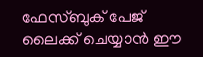ഫേസ്ബുക് പേജ് ലൈക്ക് ചെയ്യാൻ ഈ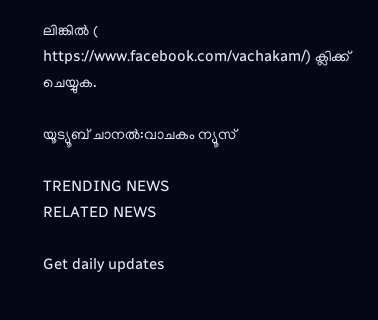ലിങ്കിൽ (
https://www.facebook.com/vachakam/) ക്ലിക്ക് ചെയ്യുക.

യൂട്യൂബ് ചാനൽ:വാചകം ന്യൂസ്

TRENDING NEWS
RELATED NEWS

Get daily updates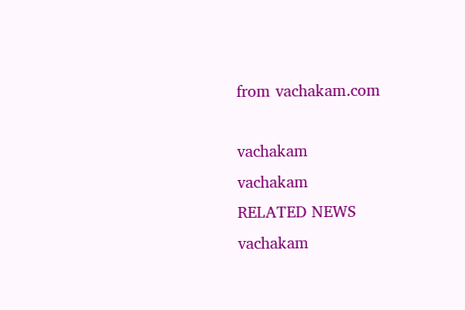from vachakam.com

vachakam
vachakam
RELATED NEWS
vachakam